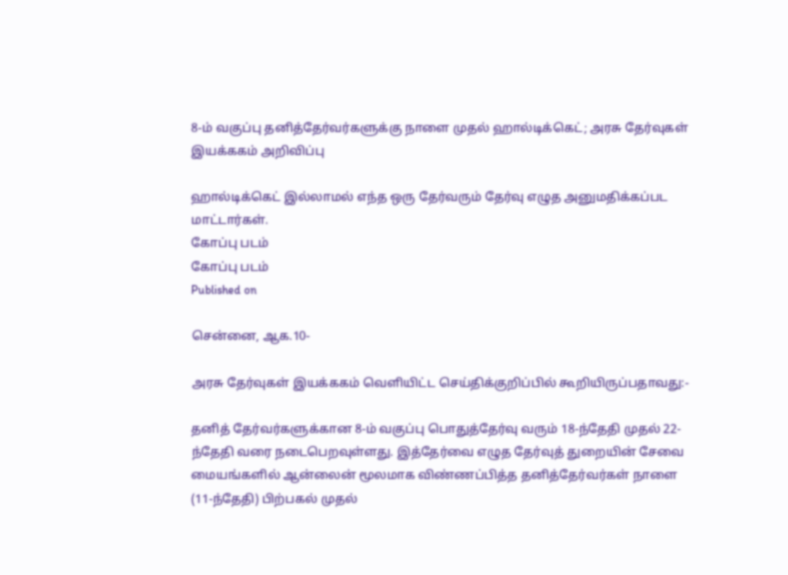8-ம் வகுப்பு தனித்தேர்வர்களுக்கு நாளை முதல் ஹால்டிக்கெட்; அரசு தேர்வுகள் இயக்ககம் அறிவிப்பு

ஹால்டிக்கெட் இல்லாமல் எந்த ஒரு தேர்வரும் தேர்வு எழுத அனுமதிக்கப்பட மாட்டார்கள்.
கோப்பு படம்
கோப்பு படம்
Published on

சென்னை, ஆக.10-

அரசு தேர்வுகள் இயக்ககம் வெளியிட்ட செய்திக்குறிப்பில் கூறியிருப்பதாவது:-

தனித் தேர்வர்களுக்கான 8-ம் வகுப்பு பொதுத்தேர்வு வரும் 18-ந்தேதி முதல் 22-ந்தேதி வரை நடைபெறவுள்ளது. இத்தேர்வை எழுத தேர்வுத் துறையின் சேவை மையங்களில் ஆன்லைன் மூலமாக விண்ணப்பித்த தனித்தேர்வர்கள் நாளை (11-ந்தேதி) பிற்பகல் முதல்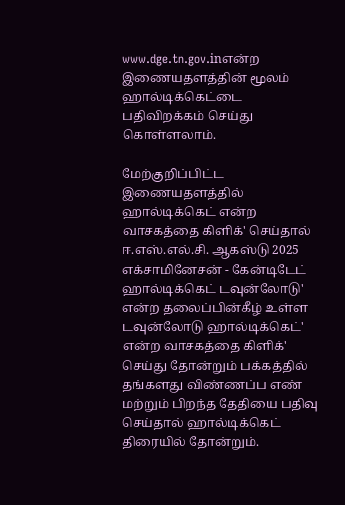www.dge.tn.gov.inஎன்ற இணையதளத்தின் மூலம் ஹால்டிக்கெட்டை பதிவிறக்கம் செய்து கொள்ளலாம்.

மேற்குறிப்பிட்ட இணையதளத்தில் ஹால்டிக்கெட் என்ற வாசகத்தை கிளிக்' செய்தால் ஈ.எஸ்.எல்.சி. ஆகஸ்டு 2025 எக்சாமினேசன் - கேன்டிடேட் ஹால்டிக்கெட் டவுன்லோடு' என்ற தலைப்பின்கீழ் உள்ள டவுன்லோடு ஹால்டிக்கெட்' என்ற வாசகத்தை கிளிக்' செய்து தோன்றும் பக்கத்தில் தங்களது விண்ணப்ப எண் மற்றும் பிறந்த தேதியை பதிவு செய்தால் ஹால்டிக்கெட் திரையில் தோன்றும்.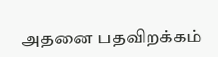அதனை பதவிறக்கம்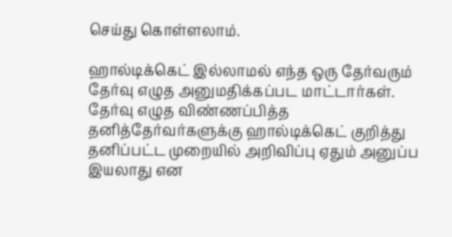செய்து கொள்ளலாம்.

ஹால்டிக்கெட் இல்லாமல் எந்த ஒரு தேர்வரும் தேர்வு எழுத அனுமதிக்கப்பட மாட்டார்கள். தேர்வு எழுத விண்ணப்பித்த தனித்தேர்வர்களுக்கு ஹால்டிக்கெட் குறித்து தனிப்பட்ட முறையில் அறிவிப்பு ஏதும் அனுப்ப இயலாது என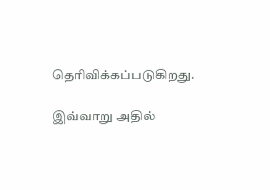தெரிவிக்கப்படுகிறது.

இவ்வாறு அதில்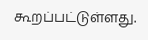கூறப்பட்டுள்ளது.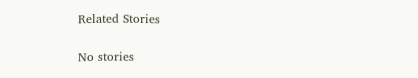Related Stories

No stories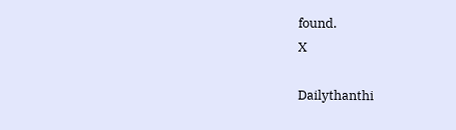found.
X

Dailythanthi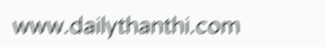www.dailythanthi.com